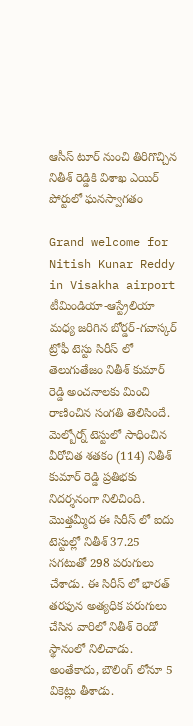ఆసీస్ టూర్ నుంచి తిరిగొచ్చిన నితీశ్ రెడ్డికి విశాఖ ఎయిర్ పోర్టులో ఘనస్వాగతం

Grand welcome for Nitish Kunar Reddy in Visakha airport
టీమిండియా-ఆస్ట్రేలియా మధ్య జరిగిన బోర్డర్-గవాస్కర్ ట్రోఫీ టెస్టు సిరీస్ లో తెలుగుతేజం నితీశ్ కుమార్ రెడ్డి అంచనాలకు మించి రాణించిన సంగతి తెలిసిందే. మెల్బోర్న్ టెస్టులో సాధించిన వీరోచిత శతకం (114) నితీశ్ కుమార్ రెడ్డి ప్రతిభకు నిదర్శనంగా నిలిచింది. మొత్తమ్మీద ఈ సిరీస్ లో ఐదు టెస్టుల్లో నితీశ్ 37.25 సగటుతో 298 పరుగులు చేశాడు. ఈ సిరీస్ లో భారత్ తరఫున అత్యధిక పరుగులు చేసిన వారిలో నితీశ్ రెండో స్థానంలో నిలిచాడు. అంతేకాదు, బౌలింగ్ లోనూ 5 వికెట్లు తీశాడు.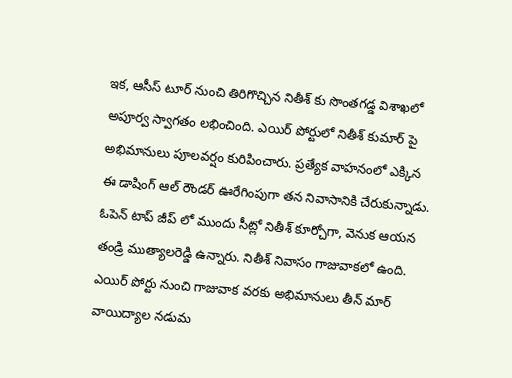ఇక, ఆసీస్ టూర్ నుంచి తిరిగొచ్చిన నితీశ్ కు సొంతగడ్డ విశాఖలో అపూర్వ స్వాగతం లభించింది. ఎయిర్ పోర్టులో నితీశ్ కుమార్ పై అభిమానులు పూలవర్షం కురిపించారు. ప్రత్యేక వాహనంలో ఎక్కిన ఈ డాషింగ్ ఆల్ రౌండర్ ఊరేగింపుగా తన నివాసానికి చేరుకున్నాడు. ఓపెన్ టాప్ జీప్ లో ముందు సీట్లో నితీశ్ కూర్చోగా, వెనుక ఆయన తండ్రి ముత్యాలరెడ్డి ఉన్నారు. నితీశ్ నివాసం గాజువాకలో ఉంది. ఎయిర్ పోర్టు నుంచి గాజువాక వరకు అభిమానులు తీన్ మార్ వాయిద్యాల నడుమ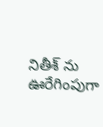నితీశ్ ను ఊరేగింపుగా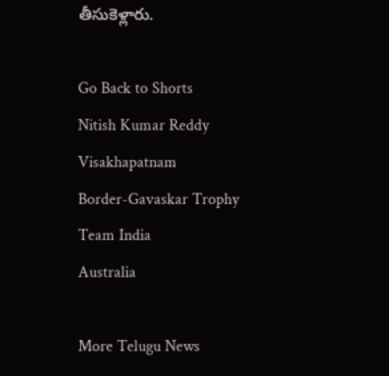తీసుకెళ్లారు.

Go Back to Shorts
Nitish Kumar Reddy
Visakhapatnam
Border-Gavaskar Trophy
Team India
Australia

More Telugu News